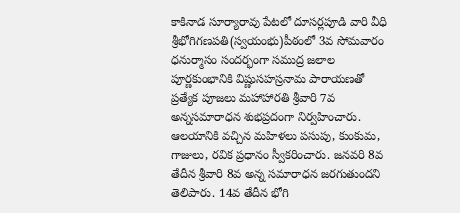కాకినాడ సూర్యారావు పేటలో దూసర్లపూడి వారి వీధి శ్రీభోగిగణపతి(స్వయంభు)పీఠంలో 3వ సోమవారం ధనుర్మాసం సందర్భంగా సముద్ర జలాల పూర్ణకుంభానికి విష్ణుసహస్రనామ పారాయణతో ప్రత్యేక పూజలు మహాహారతి శ్రీవారి 7వ అన్నసమారాధన శుభప్రదంగా నిర్వహించారు. ఆలయానికి వచ్చిన మహిళలు పసుపు, కుంకుమ, గాజులు, రవిక ప్రధానం స్వీకరించారు. జనవరి 8వ తేదీన శ్రీవారి 8వ అన్న సమారాధన జరగుతుందని తెలిపారు. 14వ తేదీన భోగి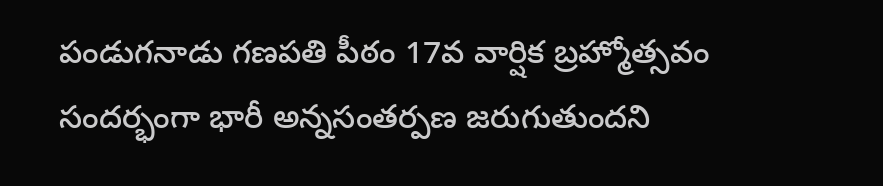పండుగనాడు గణపతి పీఠం 17వ వార్షిక బ్రహ్మోత్సవం సందర్భంగా భారీ అన్నసంతర్పణ జరుగుతుందని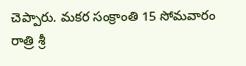చెప్పారు. మకర సంక్రాంతి 15 సోమవారం రాత్రి శ్రీ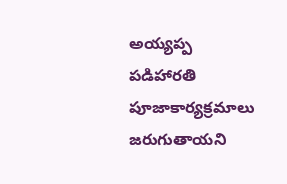అయ్యప్ప పడిహారతి పూజాకార్యక్రమాలు జరుగుతాయని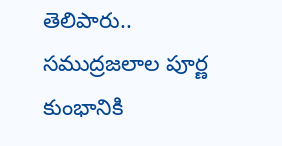తెలిపారు..
సముద్రజలాల పూర్ణ కుంభానికి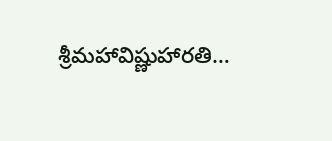శ్రీమహావిష్ణుహారతి…